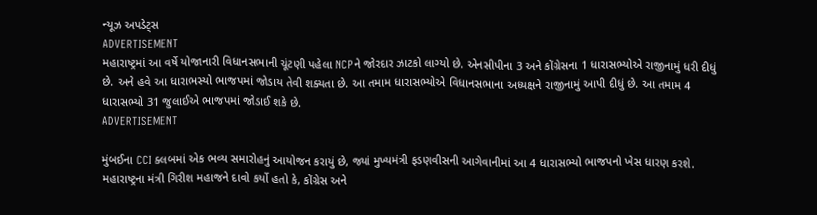ન્યૂઝ અપડેટ્સ
ADVERTISEMENT
મહારાષ્ટ્રમાં આ વર્ષે યોજાનારી વિધાનસભાની ચૂંટણી પહેલા NCPને જોરદાર ઝાટકો લાગ્યો છે. એનસીપીના 3 અને કોંગ્રેસના 1 ધારાસભ્યોએ રાજીનામું ધરી દીધું છે. અને હવે આ ધારાભસ્યો ભાજપમાં જોડાય તેવી શક્યતા છે. આ તમામ ધારાસભ્યોએ વિધાનસભાના અધ્યક્ષને રાજીનામું આપી દીધું છે. આ તમામ 4 ધારાસભ્યો 31 જુલાઈએ ભાજપમાં જોડાઈ શકે છે.
ADVERTISEMENT

મુંબઈના CCI ક્લબમાં એક ભવ્ય સમારોહનું આયોજન કરાયું છે, જ્યાં મુખ્યમંત્રી ફડણવીસની આગેવાનીમાં આ 4 ધારાસભ્યો ભાજપનો ખેસ ધારણ કરશે. મહારાષ્ટ્રના મંત્રી ગિરીશ મહાજને દાવો કર્યો હતો કે, કોંગ્રેસ અને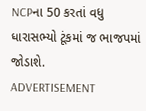NCPના 50 કરતાં વધુ ધારાસભ્યો ટૂંકમાં જ ભાજપમાં જોડાશે.
ADVERTISEMENT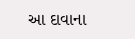આ દાવાના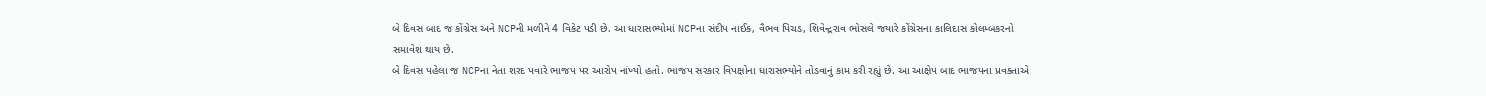બે દિવસ બાદ જ કોંગ્રેસ અને NCPની મળીને 4 વિકેટ પડી છે. આ ધારાસભ્યોમાં NCPના સંદીપ નાઈક, વૈભવ પિચડ, શિવેન્દ્રરાવ ભોસલે જયારે કોંગ્રેસના કાલિદાસ કોલમ્બકરનો સમાવેશ થાય છે.
બે દિવસ પહેલા જ NCPના નેતા શરદ પવારે ભાજપ પર આરોપ નાંખ્યો હતો. ભાજપ સરકાર વિપક્ષોના ધારાસભ્યોને તોડવાનું કામ કરી રહ્યું છે. આ આક્ષેપ બાદ ભાજપના પ્રવક્તાએ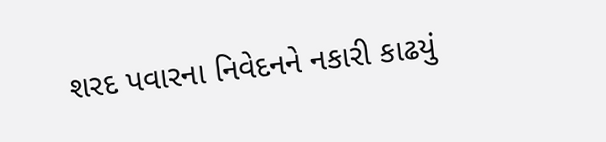શરદ પવારના નિવેદનને નકારી કાઢયું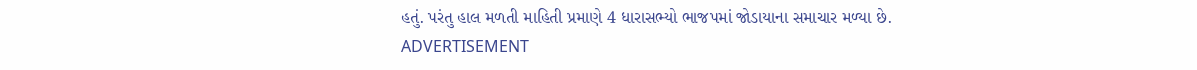હતું. પરંતુ હાલ મળતી માહિતી પ્રમાણે 4 ધારાસભ્યો ભાજપમાં જોડાયાના સમાચાર મળ્યા છે.
ADVERTISEMENT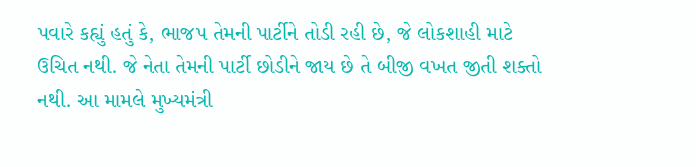પવારે કહ્યું હતું કે, ભાજપ તેમની પાર્ટીને તોડી રહી છે, જે લોકશાહી માટે ઉચિત નથી. જે નેતા તેમની પાર્ટી છોડીને જાય છે તે બીજી વખત જીતી શક્તો નથી. આ મામલે મુખ્યમંત્રી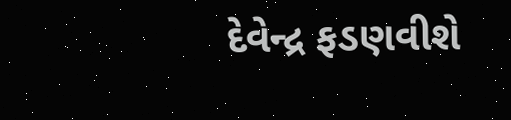દેવેન્દ્ર ફડણવીશે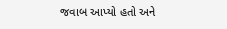જવાબ આપ્યો હતો અને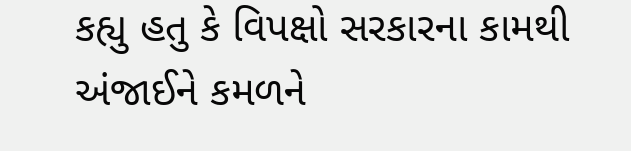કહ્યુ હતુ કે વિપક્ષો સરકારના કામથી અંજાઈને કમળને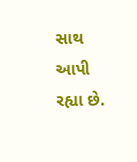સાથ આપી રહ્યા છે.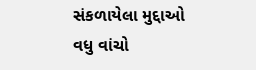સંકળાયેલા મુદ્દાઓ
વધુ વાંચો